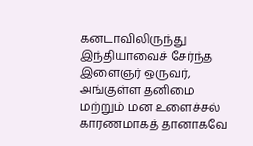கனடாவிலிருந்து இந்தியாவைச் சேர்ந்த இளைஞர் ஒருவர், அங்குள்ள தனிமை மற்றும் மன உளைச்சல் காரணமாகத் தானாகவே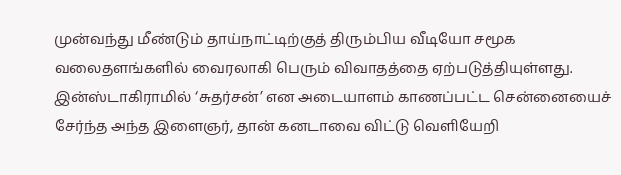முன்வந்து மீண்டும் தாய்நாட்டிற்குத் திரும்பிய வீடியோ சமூக வலைதளங்களில் வைரலாகி பெரும் விவாதத்தை ஏற்படுத்தியுள்ளது. இன்ஸ்டாகிராமில் ‘சுதர்சன்’ என அடையாளம் காணப்பட்ட சென்னையைச் சேர்ந்த அந்த இளைஞர், தான் கனடாவை விட்டு வெளியேறி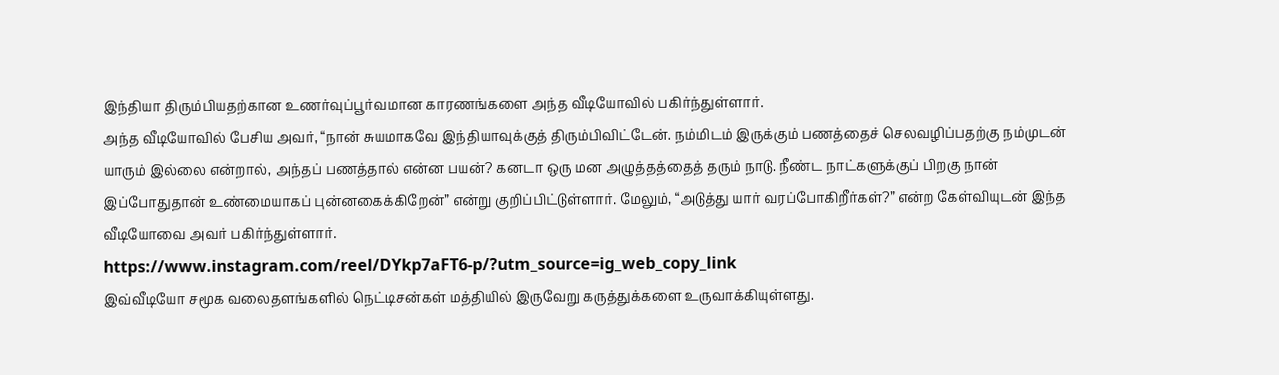இந்தியா திரும்பியதற்கான உணர்வுப்பூர்வமான காரணங்களை அந்த வீடியோவில் பகிர்ந்துள்ளார்.
அந்த வீடியோவில் பேசிய அவர், “நான் சுயமாகவே இந்தியாவுக்குத் திரும்பிவிட்டேன். நம்மிடம் இருக்கும் பணத்தைச் செலவழிப்பதற்கு நம்முடன் யாரும் இல்லை என்றால், அந்தப் பணத்தால் என்ன பயன்? கனடா ஒரு மன அழுத்தத்தைத் தரும் நாடு. நீண்ட நாட்களுக்குப் பிறகு நான் இப்போதுதான் உண்மையாகப் புன்னகைக்கிறேன்” என்று குறிப்பிட்டுள்ளார். மேலும், “அடுத்து யார் வரப்போகிறீர்கள்?” என்ற கேள்வியுடன் இந்த வீடியோவை அவர் பகிர்ந்துள்ளார்.
https://www.instagram.com/reel/DYkp7aFT6-p/?utm_source=ig_web_copy_link
இவ்வீடியோ சமூக வலைதளங்களில் நெட்டிசன்கள் மத்தியில் இருவேறு கருத்துக்களை உருவாக்கியுள்ளது.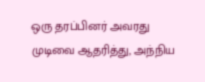ஒரு தரப்பினர் அவரது முடிவை ஆதரித்து, அந்நிய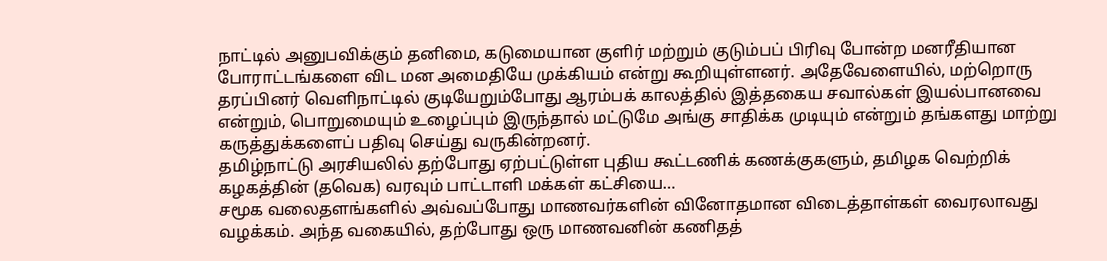நாட்டில் அனுபவிக்கும் தனிமை, கடுமையான குளிர் மற்றும் குடும்பப் பிரிவு போன்ற மனரீதியான போராட்டங்களை விட மன அமைதியே முக்கியம் என்று கூறியுள்ளனர். அதேவேளையில், மற்றொரு தரப்பினர் வெளிநாட்டில் குடியேறும்போது ஆரம்பக் காலத்தில் இத்தகைய சவால்கள் இயல்பானவை என்றும், பொறுமையும் உழைப்பும் இருந்தால் மட்டுமே அங்கு சாதிக்க முடியும் என்றும் தங்களது மாற்று கருத்துக்களைப் பதிவு செய்து வருகின்றனர்.
தமிழ்நாட்டு அரசியலில் தற்போது ஏற்பட்டுள்ள புதிய கூட்டணிக் கணக்குகளும், தமிழக வெற்றிக் கழகத்தின் (தவெக) வரவும் பாட்டாளி மக்கள் கட்சியை…
சமூக வலைதளங்களில் அவ்வப்போது மாணவர்களின் வினோதமான விடைத்தாள்கள் வைரலாவது வழக்கம். அந்த வகையில், தற்போது ஒரு மாணவனின் கணிதத்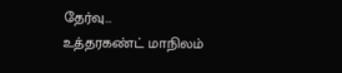தேர்வு…
உத்தரகண்ட் மாநிலம்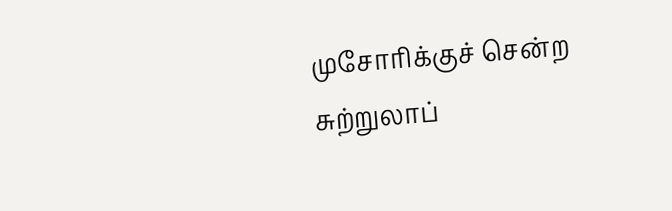முசோரிக்குச் சென்ற சுற்றுலாப்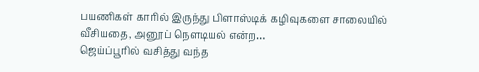பயணிகள் காரில் இருந்து பிளாஸ்டிக் கழிவுகளை சாலையில் வீசியதை, அனூப் நௌடியல் என்ற…
ஜெய்ப்பூரில் வசித்து வந்த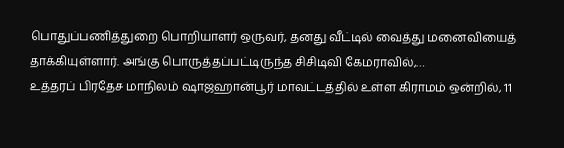பொதுப்பணித்துறை பொறியாளர் ஒருவர், தனது வீட்டில் வைத்து மனைவியைத் தாக்கியுள்ளார். அங்கு பொருத்தப்பட்டிருந்த சிசிடிவி கேமராவில்,…
உத்தரப் பிரதேச மாநிலம் ஷாஜஹான்பூர் மாவட்டத்தில் உள்ள கிராமம் ஒன்றில், 11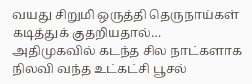வயது சிறுமி ஒருத்தி தெருநாய்கள் கடித்துக் குதறியதால்…
அதிமுகவில் கடந்த சில நாட்களாக நிலவி வந்த உட்கட்சி பூசல்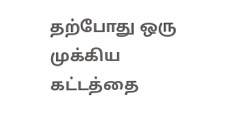தற்போது ஒரு முக்கிய கட்டத்தை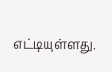எட்டியுள்ளது.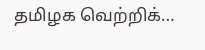தமிழக வெற்றிக்…